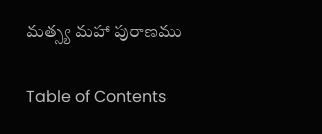మత్స్య మహా పురాణము

Table of Contents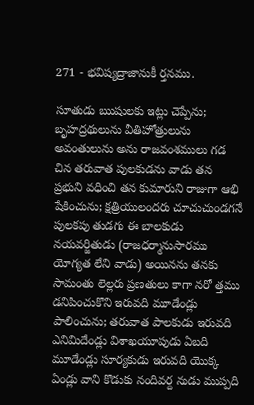271 - భవిష్యద్రాజానుకీ ర్తనము.

సూతుడు ఋషులకు ఇట్లు చెప్పేను; బృహద్రథులును వీతిహోత్రులును అవంతులును అను రాజవంశములు గడ చిన తరువాత పులకుడను వాడు తన ప్రభుని వధించి తన కుమారుని రాజుగా ఆభి షేకించును; క్షత్రియులందరు చూచుచుండగనే పులకపు తుడగు ఈ బాలకుడు నయవర్జితుడు (రాజధర్మానుసారము యోగ్యత లేని వాడు) అయినను తనకు సామంతు లెల్లరు ప్రణతులు కాగా నరో త్తము డనిపించుకొని ఇరువది మూడేండ్లు పాలించును; తరువాత పాలకుడు ఇరువది ఎనిమిదేండ్లు విశాఖయూపుడు ఏబది మూడేండ్లు సూర్యకుడు ఇరువది యొక్క ఏండ్లు వాని కొడుకు నందివర్ద నుడు ముప్పది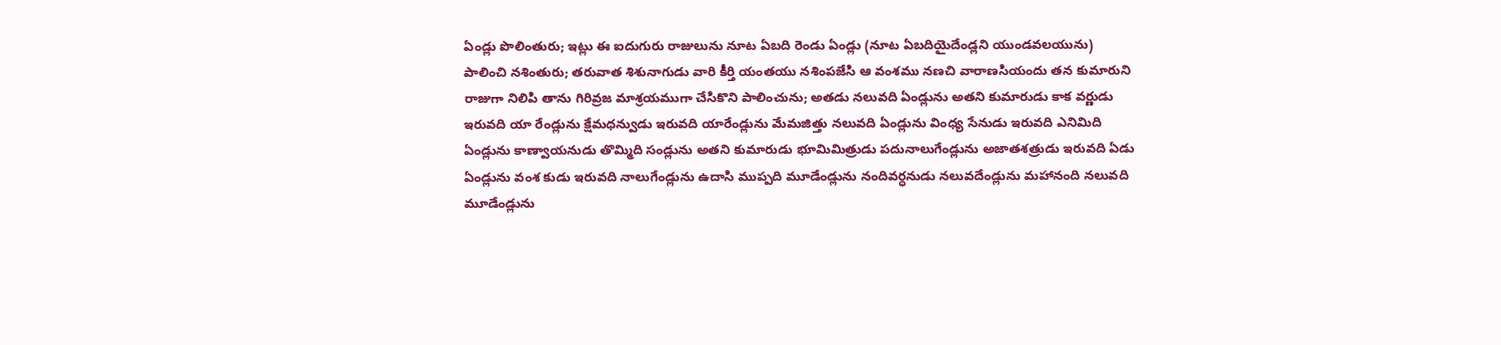ఏండ్లు పొలింతురు; ఇట్లు ఈ ఐదుగురు రాజులును నూట ఏబది రెండు ఏండ్లు (నూట ఏబదియైదేండ్లని యుండవలయును) పాలించి నశింతురు; తరువాత శిశునాగుడు వారి కీర్తి యంతయు నశింపజేసి ఆ వంశము నణచి వారాణసియందు తన కుమారుని రాజుగా నిలిపి తాను గిరివ్రజ మాశ్రయముగా చేసికొని పాలించును; అతడు నలువది ఏండ్లును అతని కుమారుడు కాక వర్ణుడు ఇరువది యా రేండ్లును క్షేమధన్వుడు ఇరువది యారేండ్లును మేమజిత్తు నలువది ఏండ్లును వింధ్య సేనుడు ఇరువది ఎనిమిది ఏండ్లును కాణ్వాయనుడు తొమ్మిది సండ్లును అతని కుమారుడు భూమిమిత్రుడు పదునాలుగేండ్లును అజాతశత్రుడు ఇరువది ఏడు ఏండ్లును వంశ కుడు ఇరువది నాలుగేండ్లును ఉదాసి ముప్పది మూడేండ్లును నందివర్ధనుడు నలువదేండ్లును మహానంది నలువది మూడేండ్లును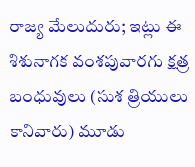రాజ్య మేలుదురు; ఇట్లు ఈ శిశునాగక వంశపువారగు క్షత్ర బంధువులు (సుశ త్రియులు కానివారు) మూడు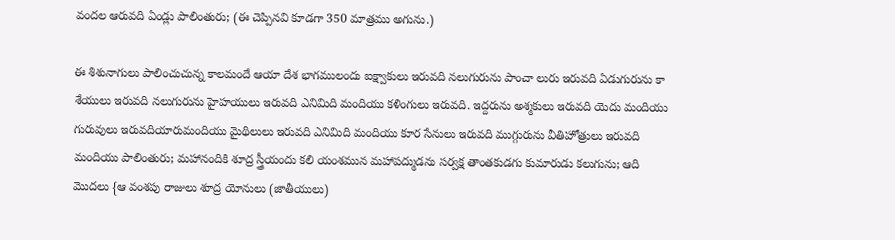వందల ఆరువది ఏండ్లు పాలింతురు; (ఈ చెప్పినవి కూడగా 350 మాత్రము అగును.)

ఈ శిశునాగులు పాలించుచున్న కాలమందే ఆయా దేశ భాగములందు ఐక్ష్వాకులు ఇరువది నలుగురును పాంచా లురు ఇరువది ఏడుగురును కా శేయులు ఇరువది నలుగురును హైహయులు ఇరువది ఎనిమిది మందియు కళింగులు ఇరువది. ఇద్దరును అశ్మకులు ఇరువది యెదు మందియు గురువులు ఇరువదియారుమందియు మైథిలులు ఇరువది ఎనిమిది మందియు కూర సేనులు ఇరువది ముగ్గురును వీతిహోత్రులు ఇరువది మందియు పాలింతురు; మహానందికి శూద్ర స్త్రీయందు కలి యంశమున మహాపద్ముడను సర్వక్ష తాంతకుడగు కుమారుడు కలుగును; ఆది మొదలు {ఆ వంశపు రాజులు శూద్ర యోనులు (జాతీయులు)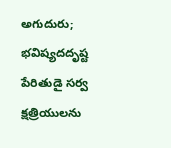అగుదురు; భవిష్యదదృష్ట పేరితుడై సర్వ క్షత్రియులను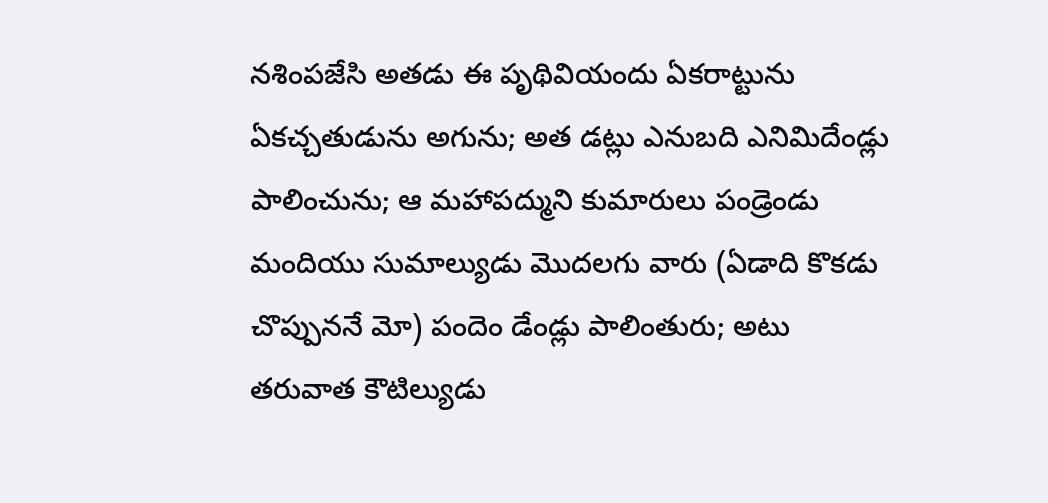నశింపజేసి అతడు ఈ పృథివియందు ఏకరాట్టును ఏకచ్చతుడును అగును; అత డట్లు ఎనుబది ఎనిమిదేండ్లు పాలించును; ఆ మహాపద్ముని కుమారులు పండ్రెండు మందియు సుమాల్యుడు మొదలగు వారు (ఏడాది కొకడు చొప్పుననే మో) పందెం డేండ్లు పాలింతురు; అటు తరువాత కౌటిల్యుడు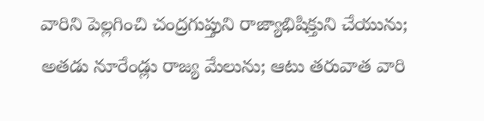వారిని పెల్లగించి చంద్రగుప్తుని రాజ్యాభిషిక్తుని చేయును; అతడు నూరేండ్లు రాజ్య మేలును; ఆటు తరువాత వారి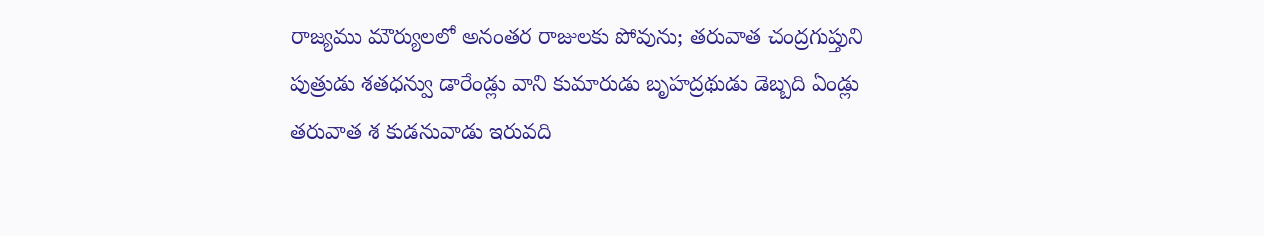రాజ్యము మౌర్యులలో అనంతర రాజులకు పోవును; తరువాత చంద్రగుప్తుని పుత్రుడు శతధన్వు డారేండ్లు వాని కుమారుడు బృహద్రథుడు డెబ్బది ఏండ్లు తరువాత శ కుడనువాడు ఇరువది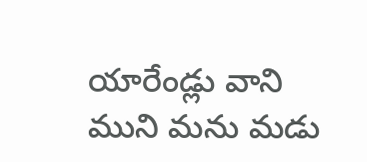యారేండ్లు వాని ముని మను మడు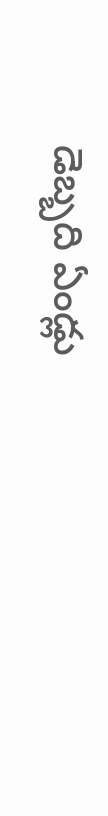డెబ్బది ఏండ్లు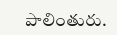పాలింతురు.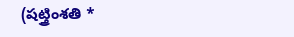(షట్త్రింశతి *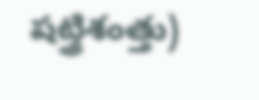షట్త్రిశంత్తు)